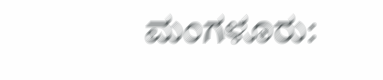ಮಂಗಳೂರು: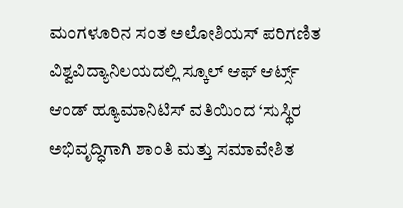ಮಂಗಳೂರಿನ ಸಂತ ಅಲೋಶಿಯಸ್ ಪರಿಗಣಿತ ವಿಶ್ವವಿದ್ಯಾನಿಲಯದಲ್ಲಿ ಸ್ಕೂಲ್ ಆಫ್ ಆರ್ಟ್ಸ್ ಆಂಡ್ ಹ್ಯೂಮಾನಿಟಿಸ್ ವತಿಯಿಂದ ‘ಸುಸ್ಥಿರ ಅಭಿವೃದ್ಧಿಗಾಗಿ ಶಾಂತಿ ಮತ್ತು ಸಮಾವೇಶಿತ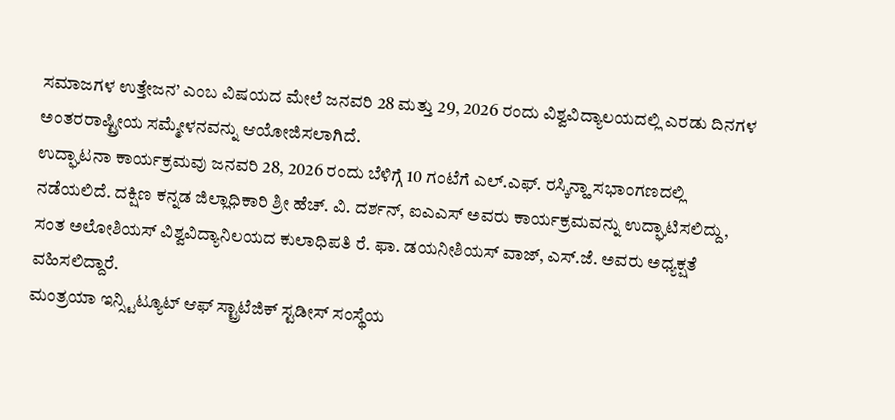ಸಮಾಜಗಳ ಉತ್ತೇಜನ’ ಎಂಬ ವಿಷಯದ ಮೇಲೆ ಜನವರಿ 28 ಮತ್ತು 29, 2026 ರಂದು ವಿಶ್ವವಿದ್ಯಾಲಯದಲ್ಲಿ ಎರಡು ದಿನಗಳ ಅಂತರರಾಷ್ಟ್ರೀಯ ಸಮ್ಮೇಳನವನ್ನು ಆಯೋಜಿಸಲಾಗಿದೆ.
ಉದ್ಘಾಟನಾ ಕಾರ್ಯಕ್ರಮವು ಜನವರಿ 28, 2026 ರಂದು ಬೆಳಿಗ್ಗೆ 10 ಗಂಟೆಗೆ ಎಲ್.ಎಫ್. ರಸ್ಕಿನ್ಹಾ ಸಭಾಂಗಣದಲ್ಲಿ ನಡೆಯಲಿದೆ. ದಕ್ಷಿಣ ಕನ್ನಡ ಜಿಲ್ಲಾಧಿಕಾರಿ ಶ್ರೀ ಹೆಚ್. ವಿ. ದರ್ಶನ್, ಐಎಎಸ್ ಅವರು ಕಾರ್ಯಕ್ರಮವನ್ನು ಉದ್ಘಾಟಿಸಲಿದ್ದು, ಸಂತ ಅಲೋಶಿಯಸ್ ವಿಶ್ವವಿದ್ಯಾನಿಲಯದ ಕುಲಾಧಿಪತಿ ರೆ. ಫಾ. ಡಯನೀಶಿಯಸ್ ವಾಜ್, ಎಸ್.ಜೆ. ಅವರು ಅಧ್ಯಕ್ಷತೆ ವಹಿಸಲಿದ್ದಾರೆ.
ಮಂತ್ರಯಾ ಇನ್ಸ್ಟಿಟ್ಯೂಟ್ ಆಫ್ ಸ್ಟ್ರಾಟೆಜಿಕ್ ಸ್ಟಡೀಸ್ ಸಂಸ್ಥೆಯ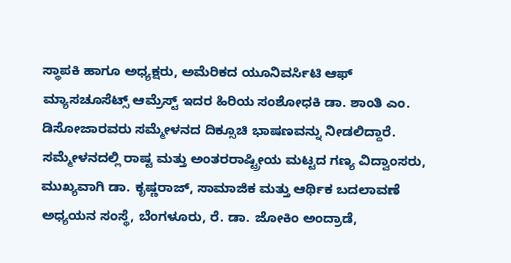ಸ್ಥಾಪಕಿ ಹಾಗೂ ಅಧ್ಯಕ್ಷರು, ಅಮೆರಿಕದ ಯೂನಿವರ್ಸಿಟಿ ಆಫ್ ಮ್ಯಾಸಚೂಸೆಟ್ಸ್ ಆಮ್ರೆಸ್ಟ್ ಇದರ ಹಿರಿಯ ಸಂಶೋಧಕಿ ಡಾ. ಶಾಂತಿ ಎಂ. ಡಿಸೋಜಾರವರು ಸಮ್ಮೇಳನದ ದಿಕ್ಸೂಚಿ ಭಾಷಣವನ್ನು ನೀಡಲಿದ್ದಾರೆ.
ಸಮ್ಮೇಳನದಲ್ಲಿ ರಾಷ್ಟ ಮತ್ತು ಅಂತರರಾಷ್ಟ್ರೀಯ ಮಟ್ಟದ ಗಣ್ಯ ವಿದ್ವಾಂಸರು, ಮುಖ್ಯವಾಗಿ ಡಾ. ಕೃಷ್ಣರಾಜ್, ಸಾಮಾಜಿಕ ಮತ್ತು ಆರ್ಥಿಕ ಬದಲಾವಣೆ ಅಧ್ಯಯನ ಸಂಸ್ಥೆ, ಬೆಂಗಳೂರು, ರೆ. ಡಾ. ಜೋಕಿಂ ಅಂದ್ರಾಡೆ,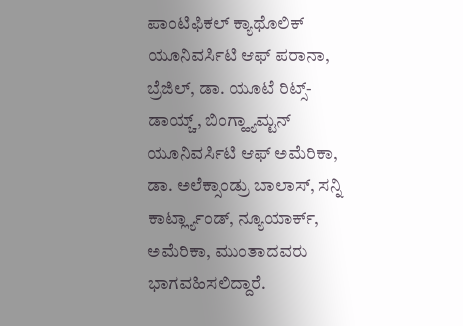ಪಾಂಟಿಫಿಕಲ್ ಕ್ಯಾಥೊಲಿಕ್ ಯೂನಿವರ್ಸಿಟಿ ಆಫ್ ಪರಾನಾ, ಬ್ರೆಜಿಲ್, ಡಾ. ಯೂಟೆ ರಿಟ್ಸ್-ಡಾಯ್ಚ್, ಬಿಂಗ್ಹ್ಯಾಮ್ಟನ್ ಯೂನಿವರ್ಸಿಟಿ ಆಫ್ ಅಮೆರಿಕಾ, ಡಾ. ಅಲೆಕ್ಸಾಂಡ್ರು ಬಾಲಾಸ್, ಸನ್ನಿ ಕಾರ್ಟ್ಲ್ಯಾಂಡ್, ನ್ಯೂಯಾರ್ಕ್, ಅಮೆರಿಕಾ, ಮುಂತಾದವರು ಭಾಗವಹಿಸಲಿದ್ದಾರೆ.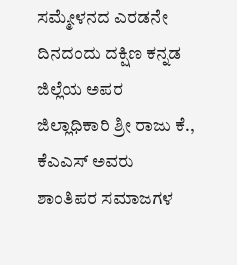ಸಮ್ಮೇಳನದ ಎರಡನೇ ದಿನದಂದು ದಕ್ಷಿಣ ಕನ್ನಡ ಜಿಲ್ಲೆಯ ಅಪರ ಜಿಲ್ಲಾಧಿಕಾರಿ ಶ್ರೀ ರಾಜು ಕೆ., ಕೆಎಎಸ್ ಅವರು ಶಾಂತಿಪರ ಸಮಾಜಗಳ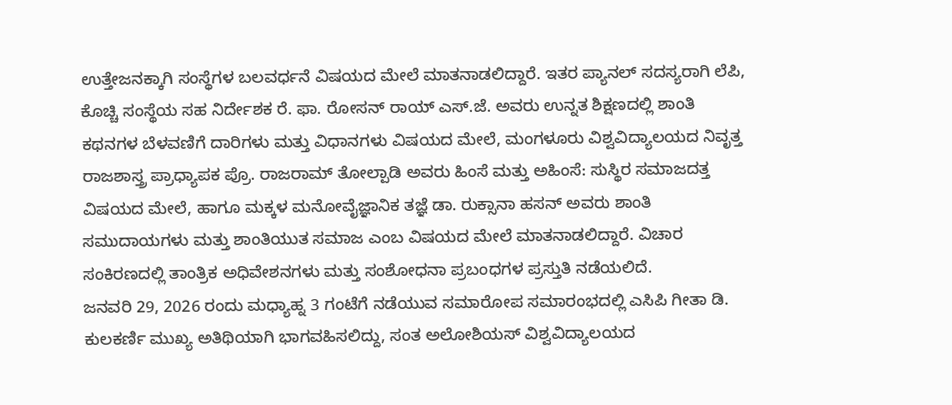ಉತ್ತೇಜನಕ್ಕಾಗಿ ಸಂಸ್ಥೆಗಳ ಬಲವರ್ಧನೆ ವಿಷಯದ ಮೇಲೆ ಮಾತನಾಡಲಿದ್ದಾರೆ. ಇತರ ಪ್ಯಾನಲ್ ಸದಸ್ಯರಾಗಿ ಲೆಪಿ, ಕೊಚ್ಚಿ ಸಂಸ್ಥೆಯ ಸಹ ನಿರ್ದೇಶಕ ರೆ. ಫಾ. ರೋಸನ್ ರಾಯ್ ಎಸ್.ಜೆ. ಅವರು ಉನ್ನತ ಶಿಕ್ಷಣದಲ್ಲಿ ಶಾಂತಿ ಕಥನಗಳ ಬೆಳವಣಿಗೆ ದಾರಿಗಳು ಮತ್ತು ವಿಧಾನಗಳು ವಿಷಯದ ಮೇಲೆ, ಮಂಗಳೂರು ವಿಶ್ವವಿದ್ಯಾಲಯದ ನಿವೃತ್ತ ರಾಜಶಾಸ್ತ್ರ ಪ್ರಾಧ್ಯಾಪಕ ಪ್ರೊ. ರಾಜರಾಮ್ ತೋಲ್ಪಾಡಿ ಅವರು ಹಿಂಸೆ ಮತ್ತು ಅಹಿಂಸೆ: ಸುಸ್ಥಿರ ಸಮಾಜದತ್ತ ವಿಷಯದ ಮೇಲೆ, ಹಾಗೂ ಮಕ್ಕಳ ಮನೋವೈಜ್ಞಾನಿಕ ತಜ್ಞೆ ಡಾ. ರುಕ್ಸಾನಾ ಹಸನ್ ಅವರು ಶಾಂತಿ ಸಮುದಾಯಗಳು ಮತ್ತು ಶಾಂತಿಯುತ ಸಮಾಜ ಎಂಬ ವಿಷಯದ ಮೇಲೆ ಮಾತನಾಡಲಿದ್ದಾರೆ. ವಿಚಾರ ಸಂಕಿರಣದಲ್ಲಿ ತಾಂತ್ರಿಕ ಅಧಿವೇಶನಗಳು ಮತ್ತು ಸಂಶೋಧನಾ ಪ್ರಬಂಧಗಳ ಪ್ರಸ್ತುತಿ ನಡೆಯಲಿದೆ.
ಜನವರಿ 29, 2026 ರಂದು ಮಧ್ಯಾಹ್ನ 3 ಗಂಟೆಗೆ ನಡೆಯುವ ಸಮಾರೋಪ ಸಮಾರಂಭದಲ್ಲಿ ಎಸಿಪಿ ಗೀತಾ ಡಿ. ಕುಲಕರ್ಣಿ ಮುಖ್ಯ ಅತಿಥಿಯಾಗಿ ಭಾಗವಹಿಸಲಿದ್ದು, ಸಂತ ಅಲೋಶಿಯಸ್ ವಿಶ್ವವಿದ್ಯಾಲಯದ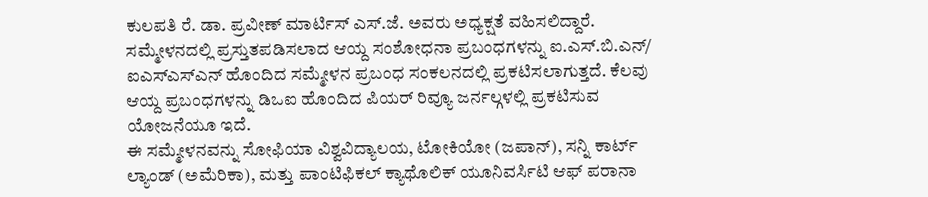ಕುಲಪತಿ ರೆ. ಡಾ. ಪ್ರವೀಣ್ ಮಾರ್ಟಿಸ್ ಎಸ್.ಜೆ. ಅವರು ಅಧ್ಯಕ್ಷತೆ ವಹಿಸಲಿದ್ದಾರೆ. ಸಮ್ಮೇಳನದಲ್ಲಿ ಪ್ರಸ್ತುತಪಡಿಸಲಾದ ಆಯ್ದ ಸಂಶೋಧನಾ ಪ್ರಬಂಧಗಳನ್ನು ಐ.ಎಸ್.ಬಿ.ಎನ್/ ಐಎಸ್ಎಸ್ಎನ್ ಹೊಂದಿದ ಸಮ್ಮೇಳನ ಪ್ರಬಂಧ ಸಂಕಲನದಲ್ಲಿ ಪ್ರಕಟಿಸಲಾಗುತ್ತದೆ. ಕೆಲವು ಆಯ್ದ ಪ್ರಬಂಧಗಳನ್ನು ಡಿಒಐ ಹೊಂದಿದ ಪಿಯರ್ ರಿವ್ಯೂ ಜರ್ನಲ್ಗಳಲ್ಲಿ ಪ್ರಕಟಿಸುವ ಯೋಜನೆಯೂ ಇದೆ.
ಈ ಸಮ್ಮೇಳನವನ್ನು ಸೋಫಿಯಾ ವಿಶ್ವವಿದ್ಯಾಲಯ, ಟೋಕಿಯೋ (ಜಪಾನ್), ಸನ್ನಿ ಕಾರ್ಟ್ ಲ್ಯಾಂಡ್ (ಅಮೆರಿಕಾ), ಮತ್ತು ಪಾಂಟಿಫಿಕಲ್ ಕ್ಯಾಥೊಲಿಕ್ ಯೂನಿವರ್ಸಿಟಿ ಆಫ್ ಪರಾನಾ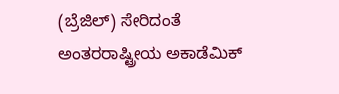(ಬ್ರೆಜಿಲ್) ಸೇರಿದಂತೆ ಅಂತರರಾಷ್ಟ್ರೀಯ ಅಕಾಡೆಮಿಕ್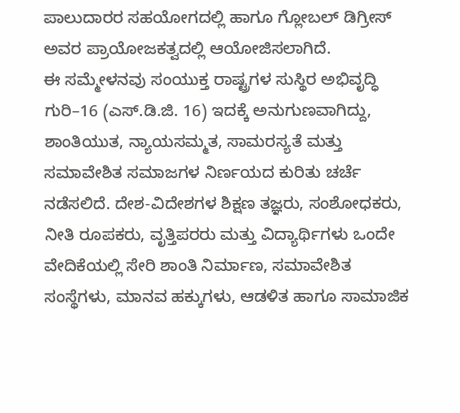ಪಾಲುದಾರರ ಸಹಯೋಗದಲ್ಲಿ ಹಾಗೂ ಗ್ಲೋಬಲ್ ಡಿಗ್ರೀಸ್ ಅವರ ಪ್ರಾಯೋಜಕತ್ವದಲ್ಲಿ ಆಯೋಜಿಸಲಾಗಿದೆ.
ಈ ಸಮ್ಮೇಳನವು ಸಂಯುಕ್ತ ರಾಷ್ಟ್ರಗಳ ಸುಸ್ಥಿರ ಅಭಿವೃದ್ಧಿ ಗುರಿ–16 (ಎಸ್.ಡಿ.ಜಿ. 16) ಇದಕ್ಕೆ ಅನುಗುಣವಾಗಿದ್ದು, ಶಾಂತಿಯುತ, ನ್ಯಾಯಸಮ್ಮತ, ಸಾಮರಸ್ಯತೆ ಮತ್ತು ಸಮಾವೇಶಿತ ಸಮಾಜಗಳ ನಿರ್ಣಯದ ಕುರಿತು ಚರ್ಚೆ ನಡೆಸಲಿದೆ. ದೇಶ-ವಿದೇಶಗಳ ಶಿಕ್ಷಣ ತಜ್ಞರು, ಸಂಶೋಧಕರು, ನೀತಿ ರೂಪಕರು, ವೃತ್ತಿಪರರು ಮತ್ತು ವಿದ್ಯಾರ್ಥಿಗಳು ಒಂದೇ ವೇದಿಕೆಯಲ್ಲಿ ಸೇರಿ ಶಾಂತಿ ನಿರ್ಮಾಣ, ಸಮಾವೇಶಿತ ಸಂಸ್ಥೆಗಳು, ಮಾನವ ಹಕ್ಕುಗಳು, ಆಡಳಿತ ಹಾಗೂ ಸಾಮಾಜಿಕ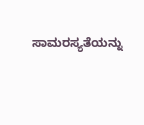ಸಾಮರಸ್ಯತೆಯನ್ನು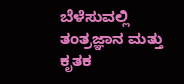ಬೆಳೆಸುವಲ್ಲಿ ತಂತ್ರಜ್ಞಾನ ಮತ್ತು ಕೃತಕ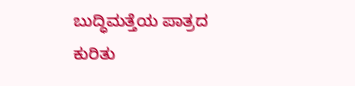ಬುದ್ಧಿಮತ್ತೆಯ ಪಾತ್ರದ ಕುರಿತು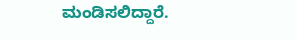ಮಂಡಿಸಲಿದ್ದಾರೆ.